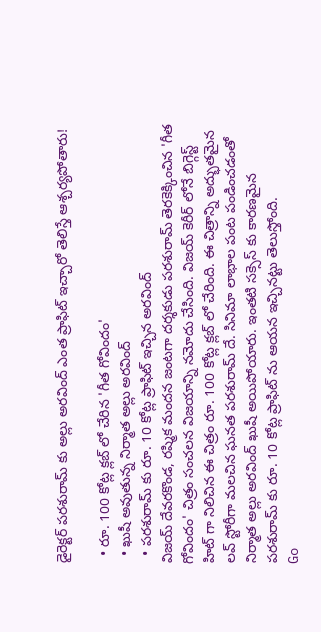డైరెక్టర్ పరశురామ్ కు అల్లు అరవింద్ ఎంత ప్రాఫిట్ ఇచ్చారో తెలిస్తే ఆశ్చర్యపోతారు!

  • రూ. 100 కోట్ల క్లబ్ లో చేరిన 'గీత గోవిందం'
  • ఖుషీ అవుతున్న నిర్మాత అల్లు అరవింద్
  • పరశురామ్ కు రూ. 10 కోట్ల ప్రాఫిట్ ఇచ్చిన అరవింద్
విజయ్ దేవరకొండ, రష్మిక మందన జంటగా దర్శకుడు పరశురామ్ తెరకెక్కించిన 'గీత గోవిందం' చిత్రం సంచలన విజయాన్ని నమోదు చేసింది. విజయ్ కెరీర్ లోనే బిగ్గెస్ట్ హిట్ గా నిలిచిన ఈ చిత్రం రూ. 100 కోట్ల క్లబ్ లో చేరింది. ఈ చిత్రాన్ని అద్భుతమైన లవ్ స్టోరీగా మలచిన ఘనత పరశురామ్ దే. సినిమా లాభాల పంట పండించడంతో నిర్మాత అల్లు అరవింద్ ఖుషీ అయిపోయారు. ఇంతటి సక్సెస్ కు కారణమైన పరశురామ్ కు రూ. 10 కోట్ల ప్రాఫిట్ ను ఆయన ఇచ్చినట్టు తెలుస్తోంది.
Go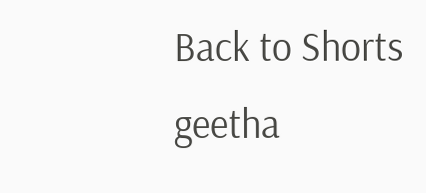Back to Shorts
geetha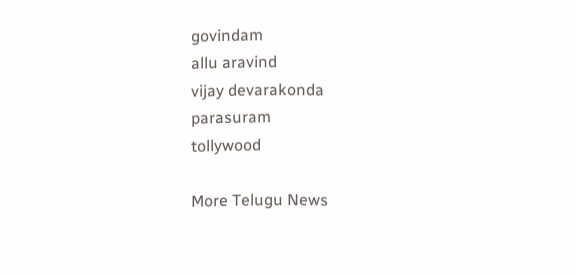govindam
allu aravind
vijay devarakonda
parasuram
tollywood

More Telugu News